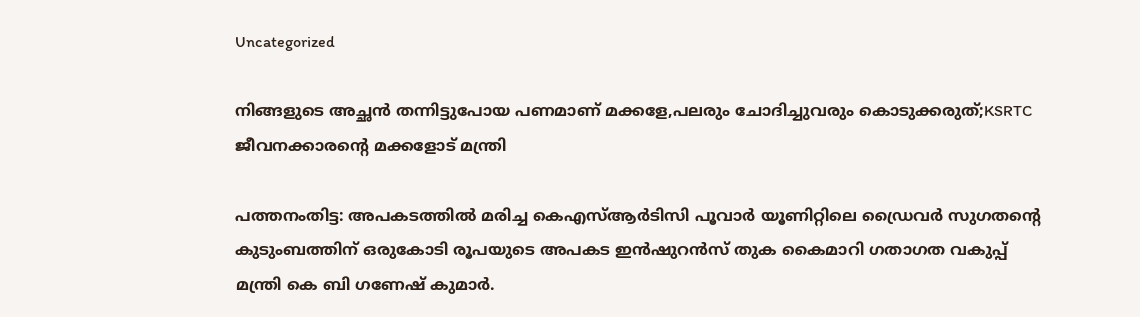Uncategorized

നിങ്ങളുടെ അച്ഛൻ തന്നിട്ടുപോയ പണമാണ് മക്കളേ,പലരും ചോദിച്ചുവരും കൊടുക്കരുത്;KSRTC ജീവനക്കാരന്റെ മക്കളോട് മന്ത്രി

പത്തനംതിട്ട: അപകടത്തില്‍ മരിച്ച കെഎസ്ആര്‍ടിസി പൂവാര്‍ യൂണിറ്റിലെ ഡ്രൈവര്‍ സുഗതന്റെ കുടുംബത്തിന് ഒരുകോടി രൂപയുടെ അപകട ഇന്‍ഷുറന്‍സ് തുക കൈമാറി ഗതാഗത വകുപ്പ് മന്ത്രി കെ ബി ഗണേഷ് കുമാര്‍.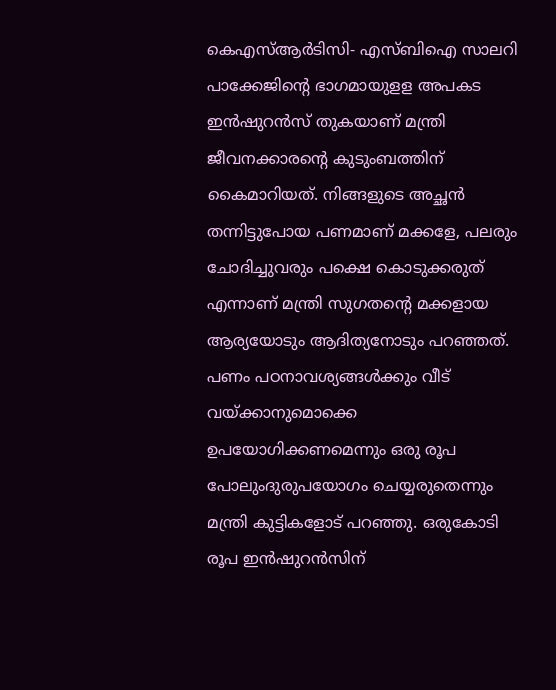കെഎസ്ആര്‍ടിസി- എസ്ബിഐ സാലറി പാക്കേജിന്റെ ഭാഗമായുളള അപകട ഇന്‍ഷുറന്‍സ് തുകയാണ് മന്ത്രി ജീവനക്കാരന്റെ കുടുംബത്തിന് കൈമാറിയത്. നിങ്ങളുടെ അച്ഛന്‍ തന്നിട്ടുപോയ പണമാണ് മക്കളേ, പലരും ചോദിച്ചുവരും പക്ഷെ കൊടുക്കരുത് എന്നാണ് മന്ത്രി സുഗതന്റെ മക്കളായ ആര്യയോടും ആദിത്യനോടും പറഞ്ഞത്. പണം പഠനാവശ്യങ്ങള്‍ക്കും വീട് വയ്ക്കാനുമൊക്കെ ഉപയോഗിക്കണമെന്നും ഒരു രൂപ പോലുംദുരുപയോഗം ചെയ്യരുതെന്നും മന്ത്രി കുട്ടികളോട് പറഞ്ഞു. ഒരുകോടി രൂപ ഇന്‍ഷുറന്‍സിന്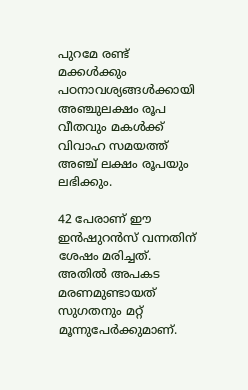പുറമേ രണ്ട് മക്കള്‍ക്കും പഠനാവശ്യങ്ങള്‍ക്കായി അഞ്ചുലക്ഷം രൂപ വീതവും മകള്‍ക്ക് വിവാഹ സമയത്ത് അഞ്ച് ലക്ഷം രൂപയും ലഭിക്കും.

42 പേരാണ് ഈ ഇന്‍ഷുറന്‍സ് വന്നതിന് ശേഷം മരിച്ചത്. അതില്‍ അപകട മരണമുണ്ടായത് സുഗതനും മറ്റ് മൂന്നുപേര്‍ക്കുമാണ്.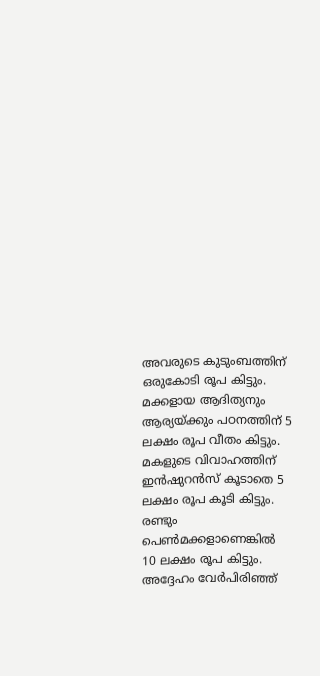അവരുടെ കുടുംബത്തിന് ഒരുകോടി രൂപ കിട്ടും. മക്കളായ ആദിത്യനും ആര്യയ്ക്കും പഠനത്തിന് 5 ലക്ഷം രൂപ വീതം കിട്ടും. മകളുടെ വിവാഹത്തിന് ഇന്‍ഷുറന്‍സ് കൂടാതെ 5 ലക്ഷം രൂപ കൂടി കിട്ടും. രണ്ടും പെണ്‍മക്കളാണെങ്കില്‍ 10 ലക്ഷം രൂപ കിട്ടും. അദ്ദേഹം വേര്‍പിരിഞ്ഞ്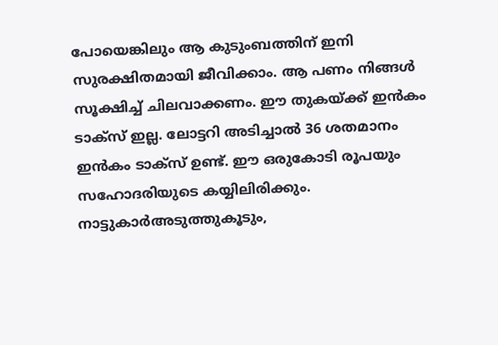പോയെങ്കിലും ആ കുടുംബത്തിന് ഇനി സുരക്ഷിതമായി ജീവിക്കാം. ആ പണം നിങ്ങള്‍ സൂക്ഷിച്ച് ചിലവാക്കണം. ഈ തുകയ്ക്ക് ഇന്‍കം ടാക്‌സ് ഇല്ല. ലോട്ടറി അടിച്ചാല്‍ 36 ശതമാനം ഇന്‍കം ടാക്‌സ് ഉണ്ട്. ഈ ഒരുകോടി രൂപയും സഹോദരിയുടെ കയ്യിലിരിക്കും. നാട്ടുകാര്‍അടുത്തുകൂടും,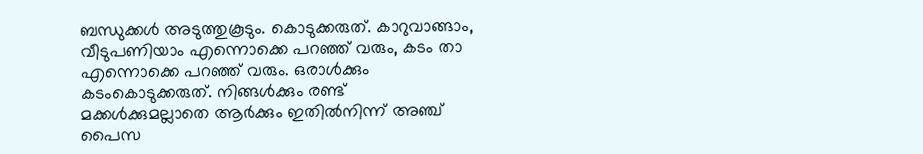ബന്ധുക്കള്‍ അടുത്തുകൂടും. കൊടുക്കരുത്. കാറുവാങ്ങാം, വീടുപണിയാം എന്നൊക്കെ പറഞ്ഞ് വരും, കടം താ എന്നൊക്കെ പറഞ്ഞ് വരും. ഒരാള്‍ക്കും കടംകൊടുക്കരുത്. നിങ്ങള്‍ക്കും രണ്ട് മക്കള്‍ക്കുമല്ലാതെ ആര്‍ക്കും ഇതില്‍നിന്ന് അഞ്ച് പൈസ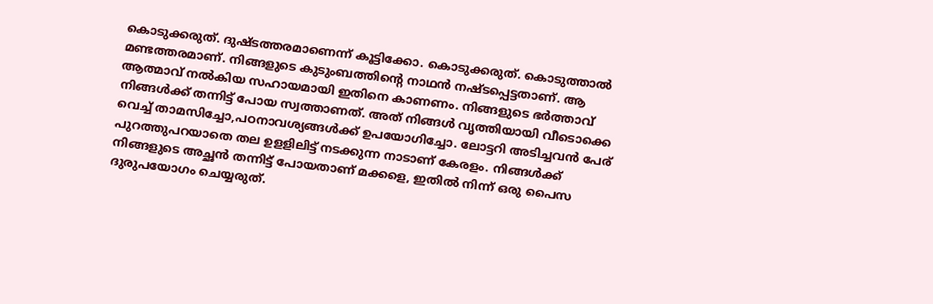കൊടുക്കരുത്. ദുഷ്ടത്തരമാണെന്ന് കൂട്ടിക്കോ. കൊടുക്കരുത്. കൊടുത്താല്‍ മണ്ടത്തരമാണ്. നിങ്ങളുടെ കുടുംബത്തിന്റെ നാഥന്‍ നഷ്ടപ്പെട്ടതാണ്. ആ ആത്മാവ് നല്‍കിയ സഹായമായി ഇതിനെ കാണണം. നിങ്ങളുടെ ഭര്‍ത്താവ് നിങ്ങള്‍ക്ക് തന്നിട്ട് പോയ സ്വത്താണത്. അത് നിങ്ങള്‍ വൃത്തിയായി വീടൊക്കെ വെച്ച് താമസിച്ചോ,പഠനാവശ്യങ്ങള്‍ക്ക് ഉപയോഗിച്ചോ. ലോട്ടറി അടിച്ചവന്‍ പേര് പുറത്തുപറയാതെ തല ഉളളിലിട്ട് നടക്കുന്ന നാടാണ് കേരളം. നിങ്ങള്‍ക്ക് നിങ്ങളുടെ അച്ഛന്‍ തന്നിട്ട് പോയതാണ് മക്കളെ, ഇതില്‍ നിന്ന് ഒരു പൈസ ദുരുപയോഗം ചെയ്യരുത്.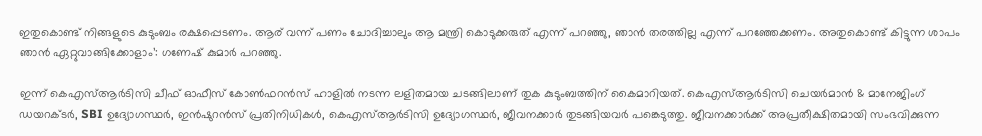ഇതുകൊണ്ട് നിങ്ങളുടെ കുടുംബം രക്ഷപ്പെടണം. ആര് വന്ന് പണം ചോദിച്ചാലും ആ മന്ത്രി കൊടുക്കരുത് എന്ന് പറഞ്ഞു, ഞാന്‍ തരത്തില്ല എന്ന് പറഞ്ഞേക്കണം. അതുകൊണ്ട് കിട്ടുന്ന ശാപം ഞാന്‍ ഏറ്റുവാങ്ങിക്കോളാം’: ഗണേഷ് കുമാര്‍ പറഞ്ഞു.

ഇന്ന് കെഎസ്ആർടിസി ചീഫ് ഓഫീസ് കോൺഫറൻസ് ഹാളിൽ നടന്ന ലളിതമായ ചടങ്ങിലാണ് തുക കുടുംബത്തിന് കൈമാറിയത്. കെഎസ്ആർടിസി ചെയർമാൻ & മാനേജിംഗ് ഡയറക്ടർ, SBI ഉദ്യോഗസ്ഥർ, ഇൻഷുറൻസ് പ്രതിനിധികൾ, കെഎസ്ആർടിസി ഉദ്യോഗസ്ഥർ, ജീവനക്കാർ തുടങ്ങിയവർ പങ്കെടുത്തു. ജീവനക്കാർക്ക് അപ്രതീക്ഷിതമായി സംഭവിക്കുന്ന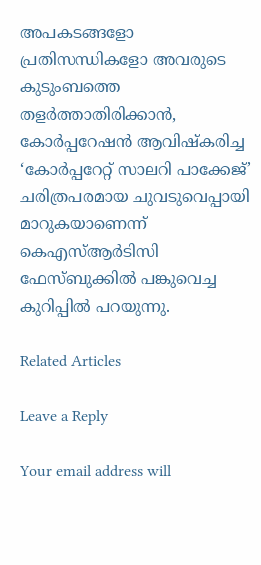അപകടങ്ങളോ പ്രതിസന്ധികളോ അവരുടെ കുടുംബത്തെ തളർത്താതിരിക്കാൻ, കോര്‍പ്പറേഷന്‍ ആവിഷ്കരിച്ച ‘കോർപ്പറേറ്റ് സാലറി പാക്കേജ്’ ചരിത്രപരമായ ചുവടുവെപ്പായി മാറുകയാണെന്ന് കെഎസ്ആർടിസി ഫേസ്ബുക്കിൽ പങ്കുവെച്ച കുറിപ്പിൽ പറയുന്നു.

Related Articles

Leave a Reply

Your email address will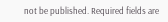not be published. Required fields are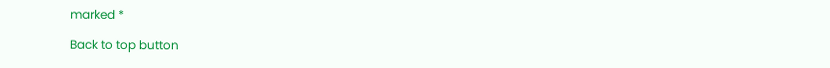marked *

Back to top button